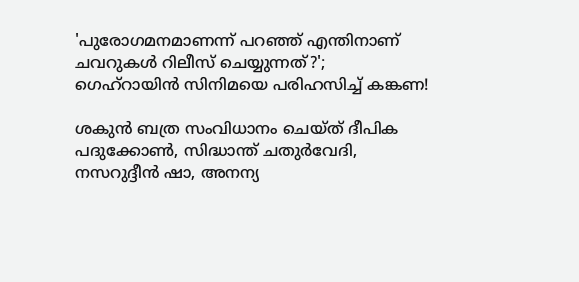'പുരോഗമനമാണന്ന് പറഞ്ഞ് എന്തിനാണ് ചവറുകൾ റിലീസ് ചെയ്യുന്നത്?'; ഗെഹ്‌റായിൻ സിനിമയെ പരിഹസിച്ച് കങ്കണ!

ശകുൻ ബത്ര സംവിധാനം ചെയ്ത് ദീപിക പദുക്കോൺ, സിദ്ധാന്ത് ചതുർവേദി, നസറുദ്ദീൻ ഷാ, അനന്യ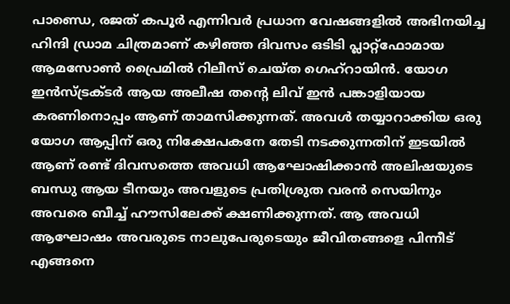പാണ്ഡെ, രജത് കപൂർ എന്നിവർ പ്രധാന വേഷങ്ങളിൽ അഭിനയിച്ച ഹിന്ദി ഡ്രാമ ചിത്രമാണ് കഴിഞ്ഞ ദിവസം ഒടിടി പ്ലാറ്റ്ഫോമായ ആമസോൺ പ്രൈമിൽ റിലീസ് ചെയ്ത ഗെഹ്‌റായിൻ. യോഗ ഇൻസ്ട്രക്ടർ ആയ അലീഷ തന്റെ ലിവ് ഇൻ പങ്കാളിയായ കരണിനൊപ്പം ആണ് താമസിക്കുന്നത്. അവൾ തയ്യാറാക്കിയ ഒരു യോഗ ആപ്പിന് ഒരു നിക്ഷേപകനേ തേടി നടക്കുന്നതിന് ഇടയിൽ ആണ് രണ്ട് ദിവസത്തെ അവധി ആഘോഷിക്കാൻ അലിഷയുടെ ബന്ധു ആയ ടീനയും അവളുടെ പ്രതിശ്രുത വരൻ സെയിനും അവരെ ബീച്ച് ഹൗസിലേക്ക് ക്ഷണിക്കുന്നത്. ആ അവധി ആഘോഷം അവരുടെ നാലുപേരുടെയും ജീവിതങ്ങളെ പിന്നീട് എങ്ങനെ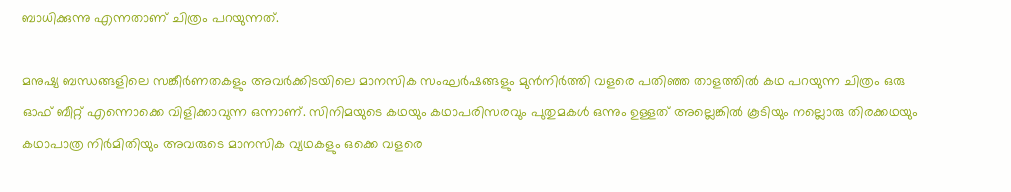ബാധിക്കുന്നു എന്നതാണ് ചിത്രം പറയുന്നത്.

മനുഷ്യ ബന്ധങ്ങളിലെ സങ്കീർണതകളും അവർക്കിടയിലെ മാനസിക സംഘർഷങ്ങളും മുൻനിർത്തി വളരെ പതിഞ്ഞ താളത്തിൽ കഥ പറയുന്ന ചിത്രം ഒരു ഓഫ് ബീറ്റ് എന്നൊക്കെ വിളിക്കാവുന്ന ഒന്നാണ്. സിനിമയുടെ കഥയും കഥാപരിസരവും പുതുമകൾ ഒന്നും ഉള്ളത് അല്ലെങ്കിൽ കൂടിയും നല്ലൊരു തിരക്കഥയും കഥാപാത്ര നിർമിതിയും അവരുടെ മാനസിക വ്യഥകളും ഒക്കെ വളരെ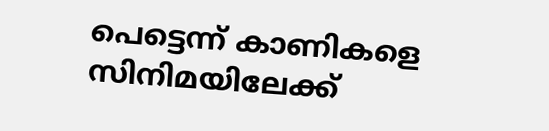പെട്ടെന്ന് കാണികളെ സിനിമയിലേക്ക്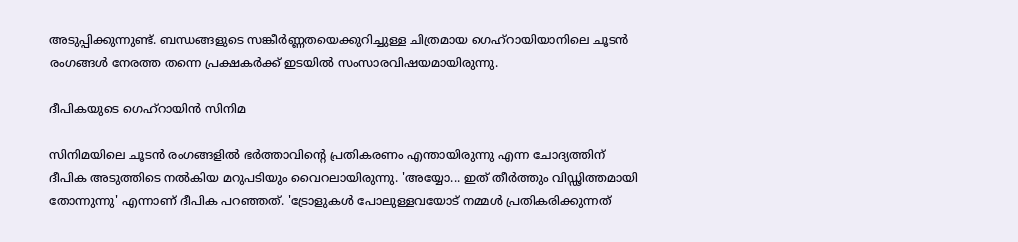അടുപ്പിക്കുന്നുണ്ട്. ബന്ധങ്ങളുടെ സങ്കീർണ്ണതയെക്കുറിച്ചുള്ള ചിത്രമായ ഗെഹ്‌റായിയാനിലെ ചൂടൻ രംഗങ്ങൾ നേരത്ത തന്നെ പ്രക്ഷകർക്ക് ഇടയിൽ സംസാരവിഷയമായിരുന്നു.

ദീപികയുടെ ഗെഹ്‌റായിൻ സിനിമ

സിനിമയിലെ ചൂടൻ രംഗങ്ങളിൽ ഭർത്താവിന്റെ പ്രതികരണം എന്തായിരുന്നു എന്ന ചോദ്യത്തിന് ദീപിക അടുത്തിടെ നൽകിയ മറുപടിയും വൈറലായിരുന്നു. 'അയ്യോ... ഇത് തീർത്തും വിഡ്ഢിത്തമായി തോന്നുന്നു' എന്നാണ് ദീപിക പറഞ്ഞത്. 'ട്രോളുകൾ പോലുള്ളവയോട് നമ്മൾ പ്രതികരിക്കുന്നത്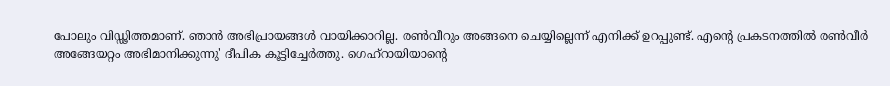പോലും വിഡ്ഢിത്തമാണ്. ഞാൻ അഭിപ്രായങ്ങൾ വായിക്കാറില്ല. രൺവീറും അങ്ങനെ ചെയ്യില്ലെന്ന് എനിക്ക് ഉറപ്പുണ്ട്. എന്റെ പ്രകടനത്തിൽ രൺവീർ അങ്ങേയറ്റം അഭിമാനിക്കുന്നു' ദീപിക കൂട്ടിച്ചേർത്തു. ഗെഹ്‌റായിയാന്റെ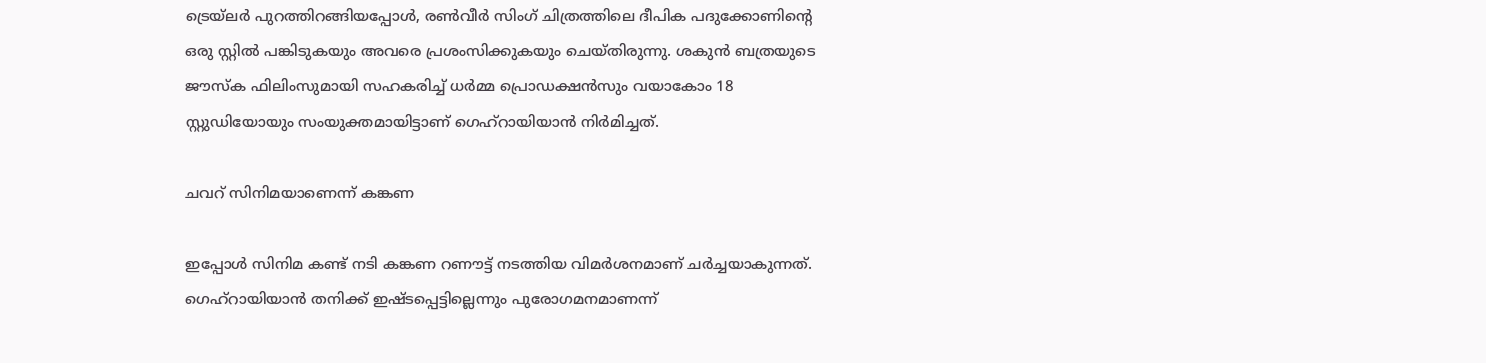ട്രെയ്‌ലർ പുറത്തിറങ്ങിയപ്പോൾ, രൺവീർ സിംഗ് ചിത്രത്തിലെ ദീപിക പദുക്കോണിന്റെ ഒരു സ്റ്റിൽ പങ്കിടുകയും അവരെ പ്രശംസിക്കുകയും ചെയ്തിരുന്നു. ശകുൻ ബത്രയുടെ ജൗസ്ക ഫിലിംസുമായി സഹകരിച്ച് ധർമ്മ പ്രൊഡക്ഷൻസും വയാകോം 18 സ്റ്റുഡിയോയും സംയുക്തമായിട്ടാണ് ഗെഹ്‌റായിയാൻ നിർമിച്ചത്.

ചവറ് സിനിമയാണെന്ന് കങ്കണ

ഇപ്പോൾ സിനിമ കണ്ട് നടി കങ്കണ റണൗട്ട് നടത്തിയ വിമർ‌ശനമാണ് ചർച്ചയാകുന്നത്. ഗെഹ്റായിയാൻ തനിക്ക് ഇഷ്ടപ്പെട്ടില്ലെന്നും പുരോഗമനമാണന്ന്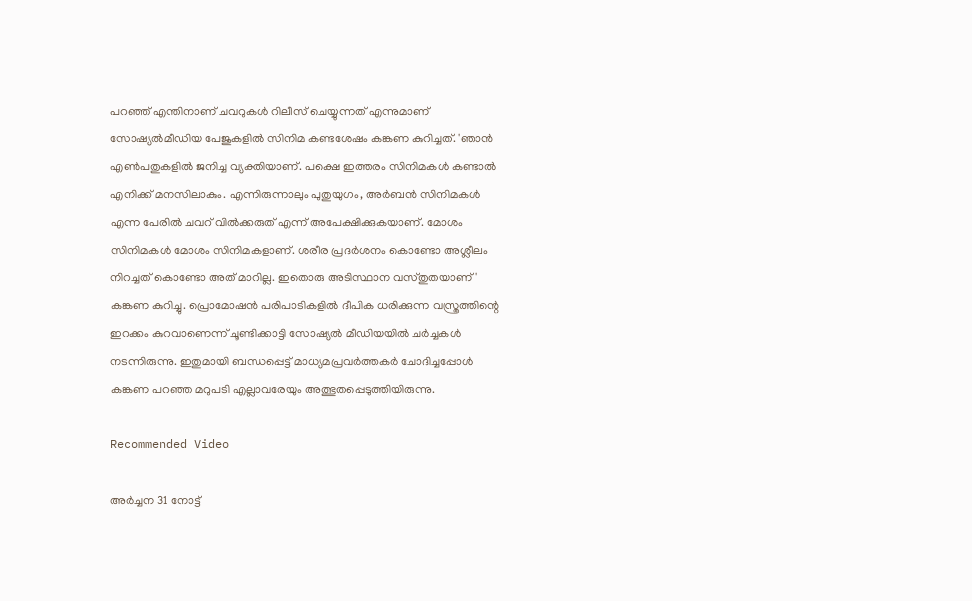പറഞ്ഞ് എന്തിനാണ് ചവറുകൾ റിലീസ് ചെയ്യുന്നത് എന്നുമാണ് സോഷ്യൽമീഡിയ പേജുകളിൽ സിനിമ കണ്ടശേഷം കങ്കണ കുറിച്ചത്. 'ഞാൻ എൺപതുകളിൽ ജനിച്ച വ്യക്തിയാണ്. പക്ഷെ ഇത്തരം സിനിമകൾ കണ്ടാൽ എനിക്ക് മനസിലാകും. എന്നിരുന്നാലും പുതുയുഗം, അർബൻ സിനിമകൾ എന്ന പേരിൽ ചവറ് വിൽക്കരുത് എന്ന് അപേക്ഷിക്കുകയാണ്. മോശം സിനിമകൾ മോശം സിനിമകളാണ്. ശരീര പ്രദർശനം കൊണ്ടോ അശ്ലീലം നിറച്ചത് കൊണ്ടോ അത് മാറില്ല. ഇതൊരു അടിസ്ഥാന വസ്തുതയാണ്' കങ്കണ കുറിച്ചു. പ്രൊമോഷന്‍ പരിപാടികളില്‍ ദീപിക ധരിക്കുന്ന വസ്ത്രത്തിന്റെ ഇറക്കം കുറവാണെന്ന് ചൂണ്ടിക്കാട്ടി സോഷ്യല്‍ മീഡിയയില്‍ ചർച്ചകൾ നടന്നിരുന്നു. ഇതുമായി ബന്ധപ്പെട്ട് മാധ്യമപ്രവർത്തകർ ചോദിച്ചപ്പോൾ കങ്കണ പറഞ്ഞ മറുപടി എല്ലാവരേയും അത്ഭുതപ്പെടുത്തിയിരുന്നു.

Recommended Video

അർച്ചന 31 നോട്ട്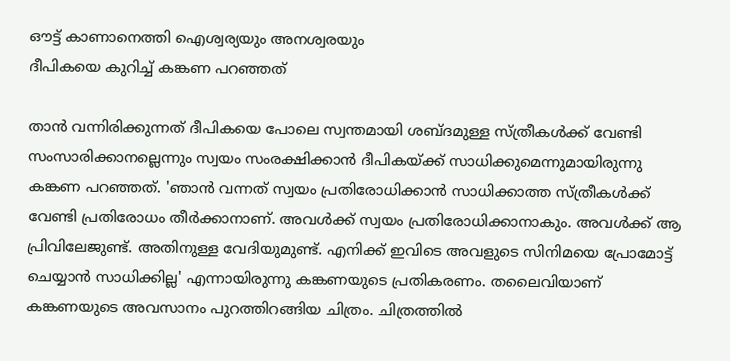ഔട്ട് കാണാനെത്തി ഐശ്വര്യയും അനശ്വരയും
ദീപികയെ കുറിച്ച് കങ്കണ പറഞ്ഞത്

താന്‍ വന്നിരിക്കുന്നത് ദീപികയെ പോലെ സ്വന്തമായി ശബ്ദമുള്ള സ്ത്രീകള്‍ക്ക് വേണ്ടി സംസാരിക്കാനല്ലെന്നും സ്വയം സംരക്ഷിക്കാന്‍ ദീപികയ്ക്ക് സാധിക്കുമെന്നുമായിരുന്നു കങ്കണ പറഞ്ഞത്. 'ഞാന്‍ വന്നത് സ്വയം പ്രതിരോധിക്കാന്‍ സാധിക്കാത്ത സ്ത്രീകള്‍ക്ക് വേണ്ടി പ്രതിരോധം തീര്‍ക്കാനാണ്. അവള്‍ക്ക് സ്വയം പ്രതിരോധിക്കാനാകും. അവള്‍ക്ക് ആ പ്രിവിലേജുണ്ട്. അതിനുള്ള വേദിയുമുണ്ട്. എനിക്ക് ഇവിടെ അവളുടെ സിനിമയെ പ്രോമോട്ട് ചെയ്യാന്‍ സാധിക്കില്ല' എന്നായിരുന്നു കങ്കണയുടെ പ്രതികരണം. തലൈവിയാണ് കങ്കണയുടെ അവസാനം പുറത്തിറങ്ങിയ ചിത്രം. ചിത്രത്തില്‍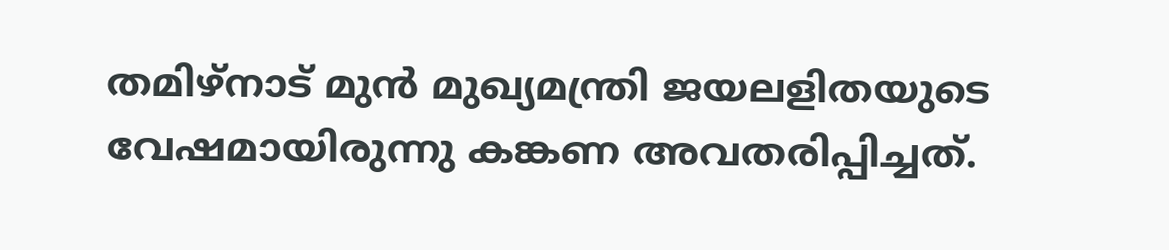തമിഴ്‌നാട് മുന്‍ മുഖ്യമന്ത്രി ജയലളിതയുടെ വേഷമായിരുന്നു കങ്കണ അവതരിപ്പിച്ചത്.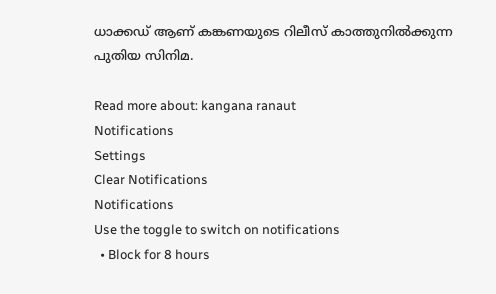ധാക്കഡ് ആണ് കങ്കണയുടെ റിലീസ് കാത്തുനില്‍ക്കുന്ന പുതിയ സിനിമ.

Read more about: kangana ranaut
Notifications
Settings
Clear Notifications
Notifications
Use the toggle to switch on notifications
  • Block for 8 hours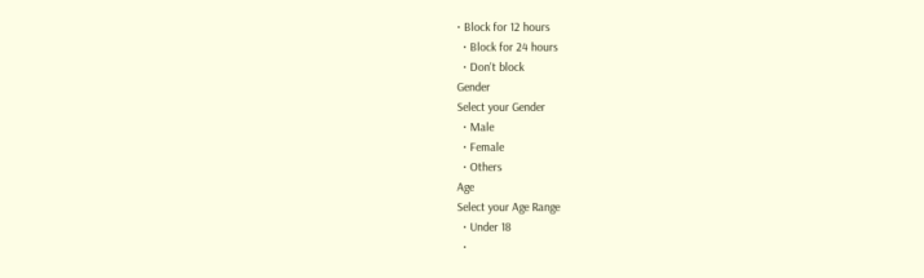• Block for 12 hours
  • Block for 24 hours
  • Don't block
Gender
Select your Gender
  • Male
  • Female
  • Others
Age
Select your Age Range
  • Under 18
  •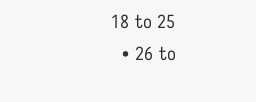18 to 25
  • 26 to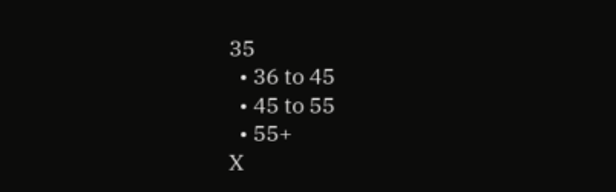35
  • 36 to 45
  • 45 to 55
  • 55+
X